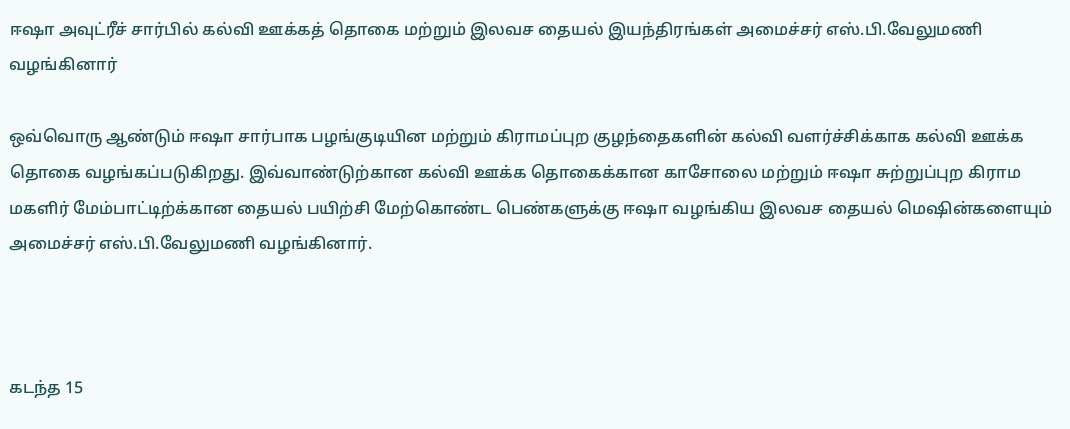ஈஷா அவுட்ரீச் சார்பில் கல்வி ஊக்கத் தொகை மற்றும் இலவச தையல் இயந்திரங்கள் அமைச்சர் எஸ்.பி.வேலுமணி வழங்கினார்

ஒவ்வொரு ஆண்டும் ஈஷா சார்பாக பழங்குடியின மற்றும் கிராமப்புற குழந்தைகளின் கல்வி வளர்ச்சிக்காக கல்வி ஊக்க தொகை வழங்கப்படுகிறது. இவ்வாண்டுற்கான கல்வி ஊக்க தொகைக்கான காசோலை மற்றும் ஈஷா சுற்றுப்புற கிராம மகளிர் மேம்பாட்டிற்க்கான தையல் பயிற்சி மேற்கொண்ட பெண்களுக்கு ஈஷா வழங்கிய இலவச தையல் மெஷின்களையும் அமைச்சர் எஸ்.பி.வேலுமணி வழங்கினார்.



கடந்த 15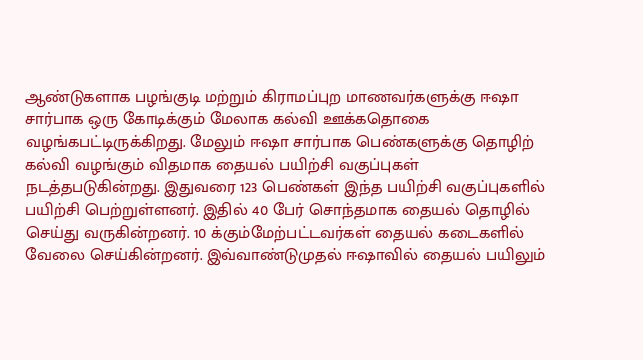ஆண்டுகளாக பழங்குடி மற்றும் கிராமப்புற மாணவர்களுக்கு ஈஷா சார்பாக ஒரு கோடிக்கும் மேலாக கல்வி ஊக்கதொகை வழங்கபட்டிருக்கிறது. மேலும் ஈஷா சார்பாக பெண்களுக்கு தொழிற் கல்வி வழங்கும் விதமாக தையல் பயிற்சி வகுப்புகள் நடத்தபடுகின்றது. இதுவரை 123 பெண்கள் இந்த பயிற்சி வகுப்புகளில் பயிற்சி பெற்றுள்ளனர். இதில் 40 பேர் சொந்தமாக தையல் தொழில் செய்து வருகின்றனர். 10 க்கும்மேற்பட்டவர்கள் தையல் கடைகளில் வேலை செய்கின்றனர். இவ்வாண்டுமுதல் ஈஷாவில் தையல் பயிலும்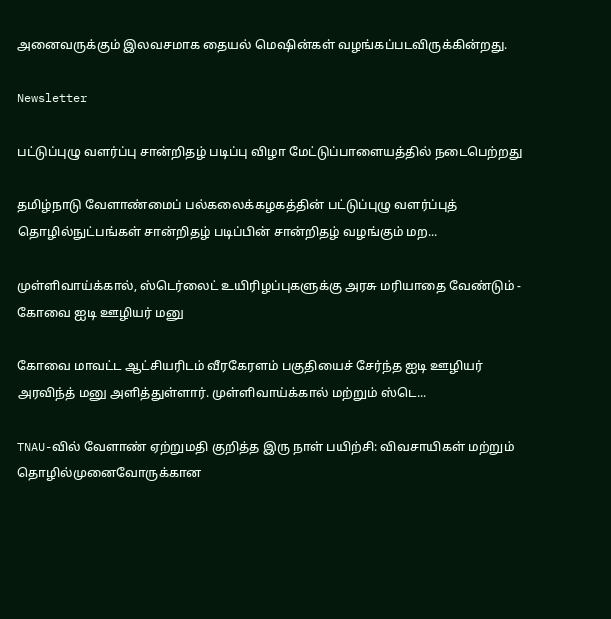அனைவருக்கும் இலவசமாக தையல் மெஷின்கள் வழங்கப்படவிருக்கின்றது.

Newsletter

பட்டுப்புழு வளர்ப்பு சான்றிதழ் படிப்பு விழா மேட்டுப்பாளையத்தில் நடைபெற்றது

தமிழ்நாடு வேளாண்மைப் பல்கலைக்கழகத்தின் பட்டுப்புழு வளர்ப்புத் தொழில்நுட்பங்கள் சான்றிதழ் படிப்பின் சான்றிதழ் வழங்கும் மற...

முள்ளிவாய்க்கால், ஸ்டெர்லைட் உயிரிழப்புகளுக்கு அரசு மரியாதை வேண்டும் - கோவை ஐடி ஊழியர் மனு

கோவை மாவட்ட ஆட்சியரிடம் வீரகேரளம் பகுதியைச் சேர்ந்த ஐடி ஊழியர் அரவிந்த் மனு அளித்துள்ளார். முள்ளிவாய்க்கால் மற்றும் ஸ்டெ...

TNAU-வில் வேளாண் ஏற்றுமதி குறித்த இரு நாள் பயிற்சி: விவசாயிகள் மற்றும் தொழில்முனைவோருக்கான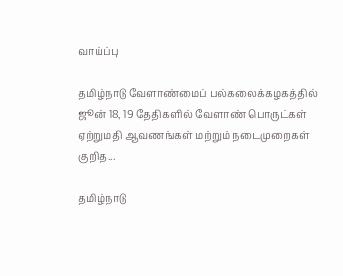வாய்ப்பு

தமிழ்நாடு வேளாண்மைப் பல்கலைக்கழகத்தில் ஜூன் 18, 19 தேதிகளில் வேளாண் பொருட்கள் ஏற்றுமதி ஆவணங்கள் மற்றும் நடைமுறைகள் குறித...

தமிழ்நாடு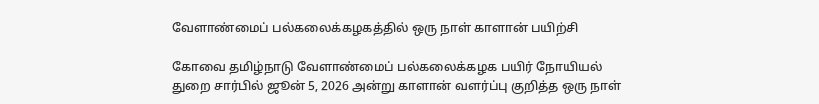வேளாண்மைப் பல்கலைக்கழகத்தில் ஒரு நாள் காளான் பயிற்சி

கோவை தமிழ்நாடு வேளாண்மைப் பல்கலைக்கழக பயிர் நோயியல் துறை சார்பில் ஜூன் 5, 2026 அன்று காளான் வளர்ப்பு குறித்த ஒரு நாள்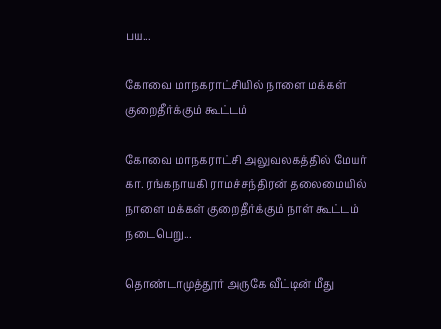பய...

கோவை மாநகராட்சியில் நாளை மக்கள் குறைதீர்க்கும் கூட்டம்

கோவை மாநகராட்சி அலுவலகத்தில் மேயர் கா. ரங்கநாயகி ராமச்சந்திரன் தலைமையில் நாளை மக்கள் குறைதீர்க்கும் நாள் கூட்டம் நடைபெறு...

தொண்டாமுத்தூர் அருகே வீட்டின் மீது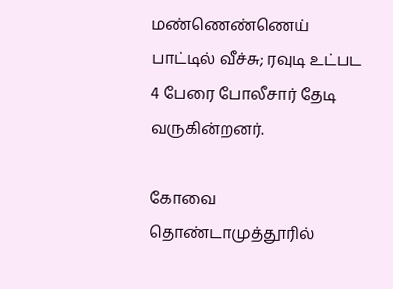மண்ணெண்ணெய் பாட்டில் வீச்சு; ரவுடி உட்பட 4 பேரை போலீசார் தேடி வருகின்றனர்.

கோவை தொண்டாமுத்தூரில்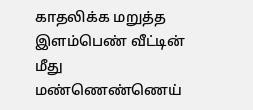காதலிக்க மறுத்த இளம்பெண் வீட்டின் மீது மண்ணெண்ணெய்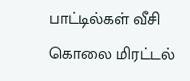பாட்டில்கள் வீசி கொலை மிரட்டல்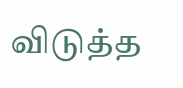விடுத்த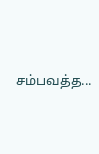சம்பவத்த...